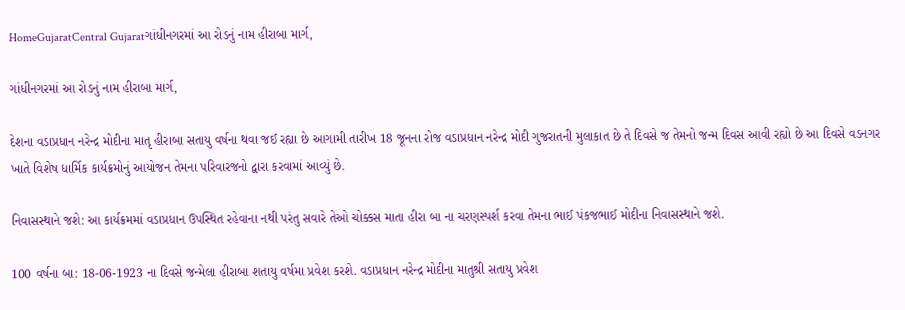HomeGujaratCentral Gujaratગાંધીનગરમાં આ રોડનું નામ હીરાબા માર્ગ,

ગાંધીનગરમાં આ રોડનું નામ હીરાબા માર્ગ,

દેશના વડાપ્રધાન નરેન્દ્ર મોદીના માતૃ હીરાબા સતાયુ વર્ષના થવા જઈ રહ્યા છે આગામી તારીખ 18 જૂનના રોજ વડાપ્રધાન નરેન્દ્ર મોદી ગુજરાતની મુલાકાત છે તે દિવસે જ તેમનો જન્મ દિવસ આવી રહ્યો છે આ દિવસે વડનગર ખાતે વિશેષ ધાર્મિક કાર્યક્રમોનું આયોજન તેમના પરિવારજનો દ્વારા કરવામાં આવ્યું છે.

નિવાસસ્થાને જશે: આ કાર્યક્રમમાં વડાપ્રધાન ઉપસ્થિત રહેવાના નથી પરંતુ સવારે તેઓ ચોક્કસ માતા હીરા બા ના ચરણસ્પર્શ કરવા તેમના ભાઈ પંકજભાઈ મોદીના નિવાસસ્થાને જશે.

100 વર્ષના બા: 18-06-1923 ના દિવસે જન્મેલા હીરાબા શતાયુ વર્ષમા પ્રવેશ કરશે. વડાપ્રધાન નરેન્દ્ર મોદીના માતુશ્રી સતાયુ પ્રવેશ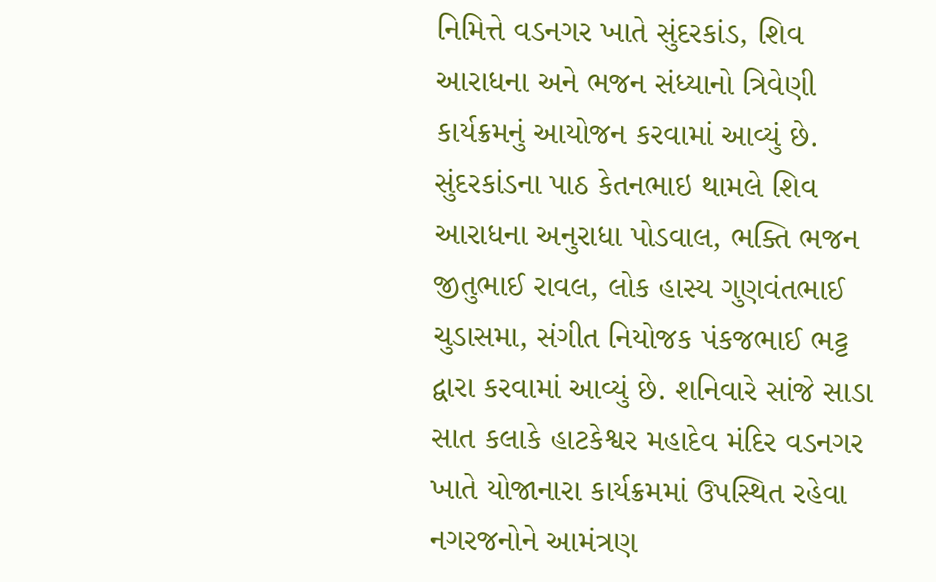નિમિત્તે વડનગર ખાતે સુંદરકાંડ, શિવ આરાધના અને ભજન સંધ્યાનો ત્રિવેણી કાર્યક્રમનું આયોજન કરવામાં આવ્યું છે. સુંદરકાંડના પાઠ કેતનભાઇ થામલે શિવ આરાધના અનુરાધા પોડવાલ, ભક્તિ ભજન જીતુભાઈ રાવલ, લોક હાસ્ય ગુણવંતભાઈ ચુડાસમા, સંગીત નિયોજક પંકજભાઈ ભટ્ટ દ્વારા કરવામાં આવ્યું છે. શનિવારે સાંજે સાડા સાત કલાકે હાટકેશ્વર મહાદેવ મંદિર વડનગર ખાતે યોજાનારા કાર્યક્રમમાં ઉપસ્થિત રહેવા નગરજનોને આમંત્રણ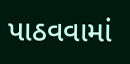પાઠવવામાં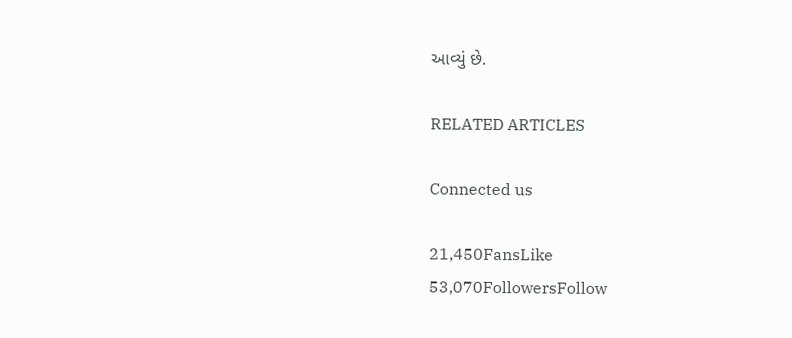આવ્યું છે.

RELATED ARTICLES

Connected us

21,450FansLike
53,070FollowersFollow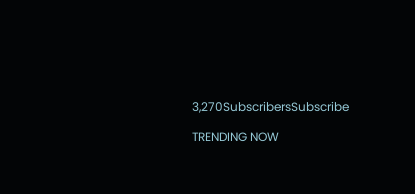3,270SubscribersSubscribe

TRENDING NOW